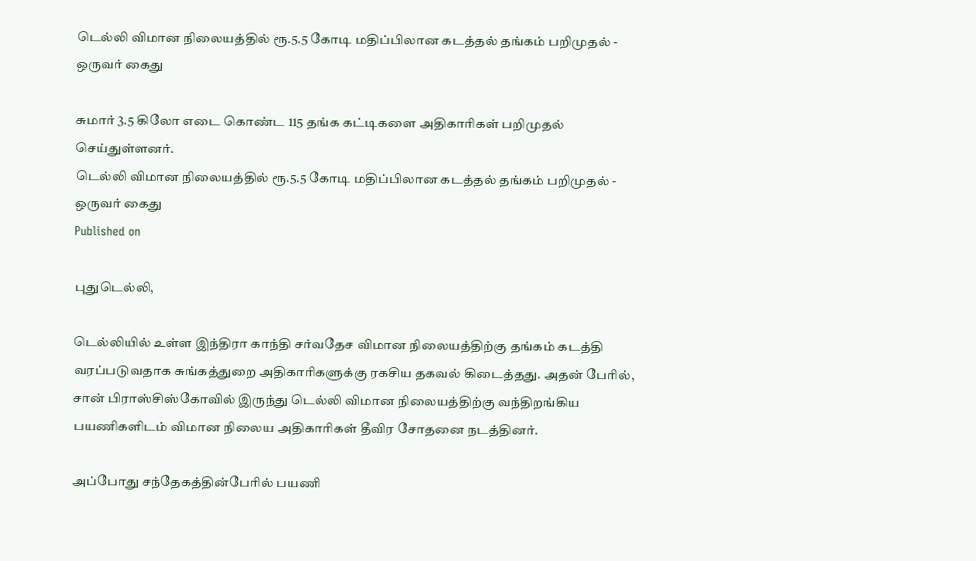டெல்லி விமான நிலையத்தில் ரூ.5.5 கோடி மதிப்பிலான கடத்தல் தங்கம் பறிமுதல் - ஒருவர் கைது

சுமார் 3.5 கிலோ எடை கொண்ட 115 தங்க கட்டிகளை அதிகாரிகள் பறிமுதல் செய்துள்ளனர்.
டெல்லி விமான நிலையத்தில் ரூ.5.5 கோடி மதிப்பிலான கடத்தல் தங்கம் பறிமுதல் - ஒருவர் கைது
Published on

புதுடெல்லி,

டெல்லியில் உள்ள இந்திரா காந்தி சர்வதேச விமான நிலையத்திற்கு தங்கம் கடத்தி வரப்படுவதாக சுங்கத்துறை அதிகாரிகளுக்கு ரகசிய தகவல் கிடைத்தது. அதன் பேரில், சான் பிராஸ்சிஸ்கோவில் இருந்து டெல்லி விமான நிலையத்திற்கு வந்திறங்கிய பயணிகளிடம் விமான நிலைய அதிகாரிகள் தீவிர சோதனை நடத்தினர்.

அப்போது சந்தேகத்தின்பேரில் பயணி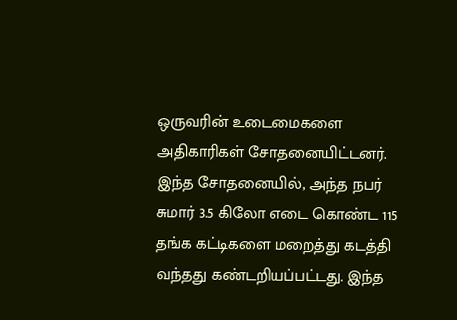ஒருவரின் உடைமைகளை அதிகாரிகள் சோதனையிட்டனர். இந்த சோதனையில், அந்த நபர் சுமார் 3.5 கிலோ எடை கொண்ட 115 தங்க கட்டிகளை மறைத்து கடத்தி வந்தது கண்டறியப்பட்டது. இந்த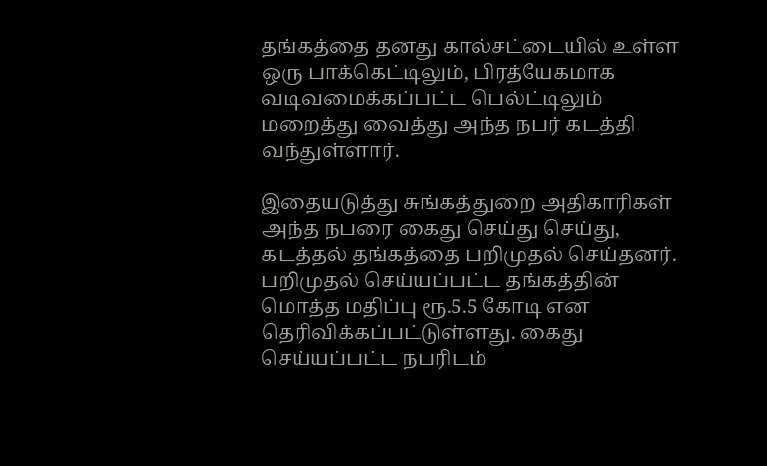தங்கத்தை தனது கால்சட்டையில் உள்ள ஒரு பாக்கெட்டிலும், பிரத்யேகமாக வடிவமைக்கப்பட்ட பெல்ட்டிலும் மறைத்து வைத்து அந்த நபர் கடத்தி வந்துள்ளார்.

இதையடுத்து சுங்கத்துறை அதிகாரிகள் அந்த நபரை கைது செய்து செய்து, கடத்தல் தங்கத்தை பறிமுதல் செய்தனர். பறிமுதல் செய்யப்பட்ட தங்கத்தின் மொத்த மதிப்பு ரூ.5.5 கோடி என தெரிவிக்கப்பட்டுள்ளது. கைது செய்யப்பட்ட நபரிடம்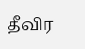தீவிர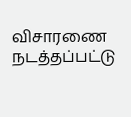விசாரணை நடத்தப்பட்டு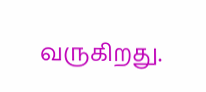வருகிறது.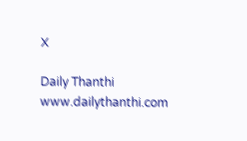X

Daily Thanthi
www.dailythanthi.com